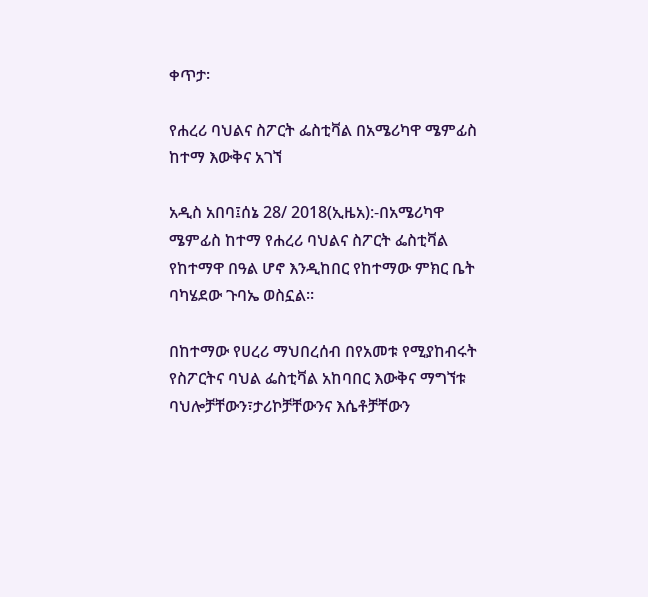ቀጥታ፡

የሐረሪ ባህልና ስፖርት ፌስቲቫል በአሜሪካዋ ሜምፊስ ከተማ እውቅና አገኘ

አዲስ አበባ፤ሰኔ 28/ 2018(ኢዜአ):-በአሜሪካዋ ሜምፊስ ከተማ የሐረሪ ባህልና ስፖርት ፌስቲቫል የከተማዋ በዓል ሆኖ እንዲከበር የከተማው ምክር ቤት ባካሄደው ጉባኤ ወስኗል።

በከተማው የሀረሪ ማህበረሰብ በየአመቱ የሚያከብሩት የስፖርትና ባህል ፌስቲቫል አከባበር እውቅና ማግኘቱ ባህሎቻቸውን፣ታሪኮቻቸውንና እሴቶቻቸውን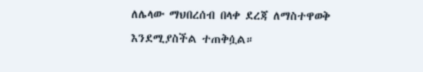ለሌላው ማህበረሰብ በላቀ ደረጃ ለማስተዋወቅ እንደሚያስችል ተጠቅሷል።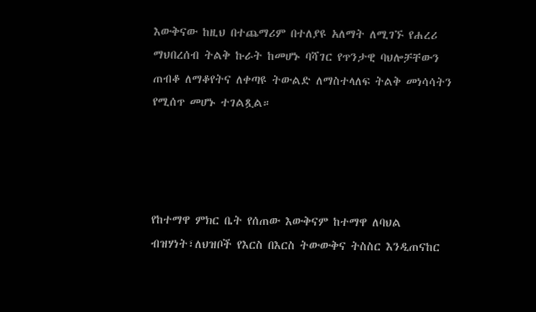እውቅናው ከዚህ በተጨማሪም በተለያዩ አለማት ለሚገኙ የሐረሪ ማህበረሰብ ትልቅ ኩራት ከመሆኑ ባሻገር የጥንታዊ ባህሎቻቸውን ጠብቆ ለማቆየትና ለቀጣዩ ትውልድ ለማስተላለፍ ትልቅ መነሳሳትን የሚሰጥ መሆኑ ተገልጿል።




የከተማዋ ምክር ቤት የሰጠው እውቅናም ከተማዋ ለባህል ብዝሃነት፣ለህዝቦች የእርስ በእርስ ትውውቅና ትስስር እንዲጠናከር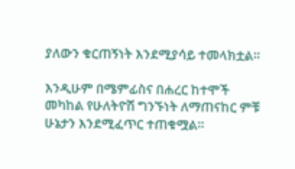ያለውን ቁርጠኝነት እንደሚያሳይ ተመላክቷል።

እንዲሁም በሜምፊስና በሐረር ከተሞች መካከል የሁለትዮሽ ግንኙነት ለማጠናከር ምቹ ሁኔታን እንደሚፈጥር ተጠቁሟል።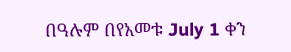በዓሉም በየአመቱ July 1 ቀን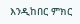እንዲከበር ምክር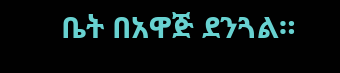ቤት በአዋጅ ደንጓል።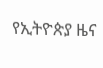የኢትዮጵያ ዜና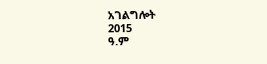አገልግሎት
2015
ዓ.ም